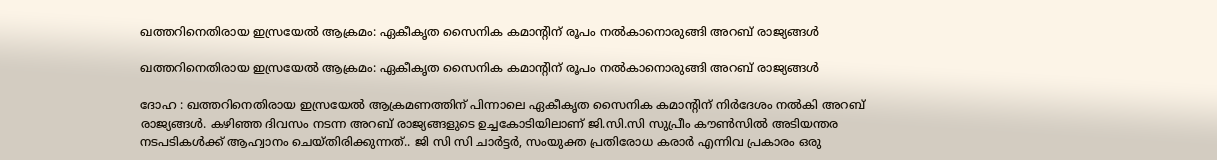ഖത്തറിനെതിരായ ഇസ്രയേൽ ആക്രമം: ഏകീകൃത സൈനിക കമാന്റിന് രൂപം നൽകാനൊരുങ്ങി അറബ് രാജ്യങ്ങൾ

ഖത്തറിനെതിരായ ഇസ്രയേൽ ആക്രമം: ഏകീകൃത സൈനിക കമാന്റിന് രൂപം നൽകാനൊരുങ്ങി അറബ് രാജ്യങ്ങൾ

ദോഹ : ഖത്തറിനെതിരായ ഇസ്രയേൽ ആക്രമണത്തിന് പിന്നാലെ ഏകീകൃത സൈനിക കമാന്റിന് നിർദേശം നൽകി അറബ് രാജ്യങ്ങൾ. കഴിഞ്ഞ ദിവസം നടന്ന അറബ് രാജ്യങ്ങളുടെ ഉച്ചകോടിയിലാണ് ജി.സി.സി സുപ്രീം കൗണ്‍സില്‍ അടിയന്തര നടപടികള്‍ക്ക് ആഹ്വാനം ചെയ്തിരിക്കുന്നത്.. ജി സി സി ചാര്‍ട്ടര്‍, സംയുക്ത പ്രതിരോധ കരാര്‍ എന്നിവ പ്രകാരം ഒരു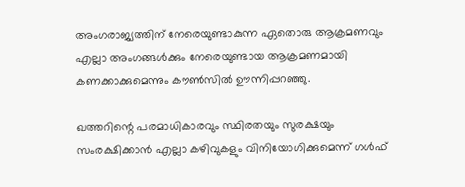അംഗരാജ്യത്തിന് നേരെയുണ്ടാകുന്ന ഏതൊരു ആക്രമണവും എല്ലാ അംഗങ്ങള്‍ക്കും നേരെയുണ്ടായ ആക്രമണമായി കണക്കാക്കുമെന്നും കൗണ്‍സില്‍ ഊന്നിപ്പറഞ്ഞു.

ഖത്തറിന്റെ പരമാധികാരവും സ്ഥിരതയും സുരക്ഷയും സംരക്ഷിക്കാന്‍ എല്ലാ കഴിവുകളും വിനിയോഗിക്കുമെന്ന് ഗള്‍ഫ്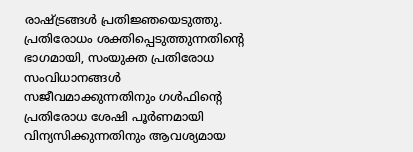രാഷ്ട്രങ്ങള്‍ പ്രതിജ്ഞയെടുത്തു. പ്രതിരോധം ശക്തിപ്പെടുത്തുന്നതിന്റെ ഭാഗമായി, സംയുക്ത പ്രതിരോധ സംവിധാനങ്ങള്‍ സജീവമാക്കുന്നതിനും ഗള്‍ഫിന്റെ പ്രതിരോധ ശേഷി പൂര്‍ണമായി വിന്യസിക്കുന്നതിനും ആവശ്യമായ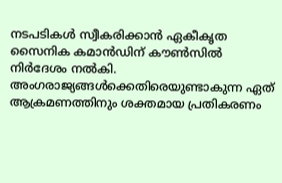നടപടികള്‍ സ്വീകരിക്കാന്‍ ഏകീകൃത സൈനിക കമാന്‍ഡിന് കൗണ്‍സില്‍ നിര്‍ദേശം നല്‍കി. അംഗരാജ്യങ്ങള്‍ക്കെതിരെയുണ്ടാകുന്ന ഏത് ആക്രമണത്തിനും ശക്തമായ പ്രതികരണം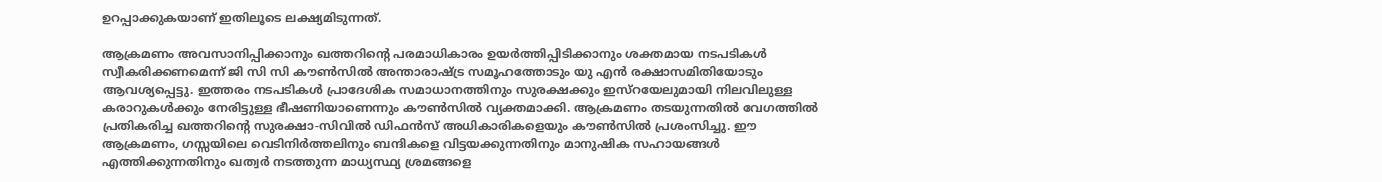ഉറപ്പാക്കുകയാണ് ഇതിലൂടെ ലക്ഷ്യമിടുന്നത്.

ആക്രമണം അവസാനിപ്പിക്കാനും ഖത്തറിന്റെ പരമാധികാരം ഉയര്‍ത്തിപ്പിടിക്കാനും ശക്തമായ നടപടികള്‍ സ്വീകരിക്കണമെന്ന് ജി സി സി കൗണ്‍സില്‍ അന്താരാഷ്ട്ര സമൂഹത്തോടും യു എന്‍ രക്ഷാസമിതിയോടും ആവശ്യപ്പെട്ടു. ഇത്തരം നടപടികള്‍ പ്രാദേശിക സമാധാനത്തിനും സുരക്ഷക്കും ഇസ്റയേലുമായി നിലവിലുള്ള കരാറുകള്‍ക്കും നേരിട്ടുള്ള ഭീഷണിയാണെന്നും കൗണ്‍സില്‍ വ്യക്തമാക്കി. ആക്രമണം തടയുന്നതില്‍ വേഗത്തില്‍ പ്രതികരിച്ച ഖത്തറിന്റെ സുരക്ഷാ-സിവില്‍ ഡിഫന്‍സ് അധികാരികളെയും കൗണ്‍സില്‍ പ്രശംസിച്ചു. ഈ ആക്രമണം, ഗസ്സയിലെ വെടിനിര്‍ത്തലിനും ബന്ദികളെ വിട്ടയക്കുന്നതിനും മാനുഷിക സഹായങ്ങള്‍ എത്തിക്കുന്നതിനും ഖത്വര്‍ നടത്തുന്ന മാധ്യസ്ഥ്യ ശ്രമങ്ങളെ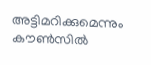അട്ടിമറിക്കുമെന്നും കൗണ്‍സില്‍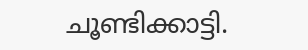ചൂണ്ടിക്കാട്ടി.